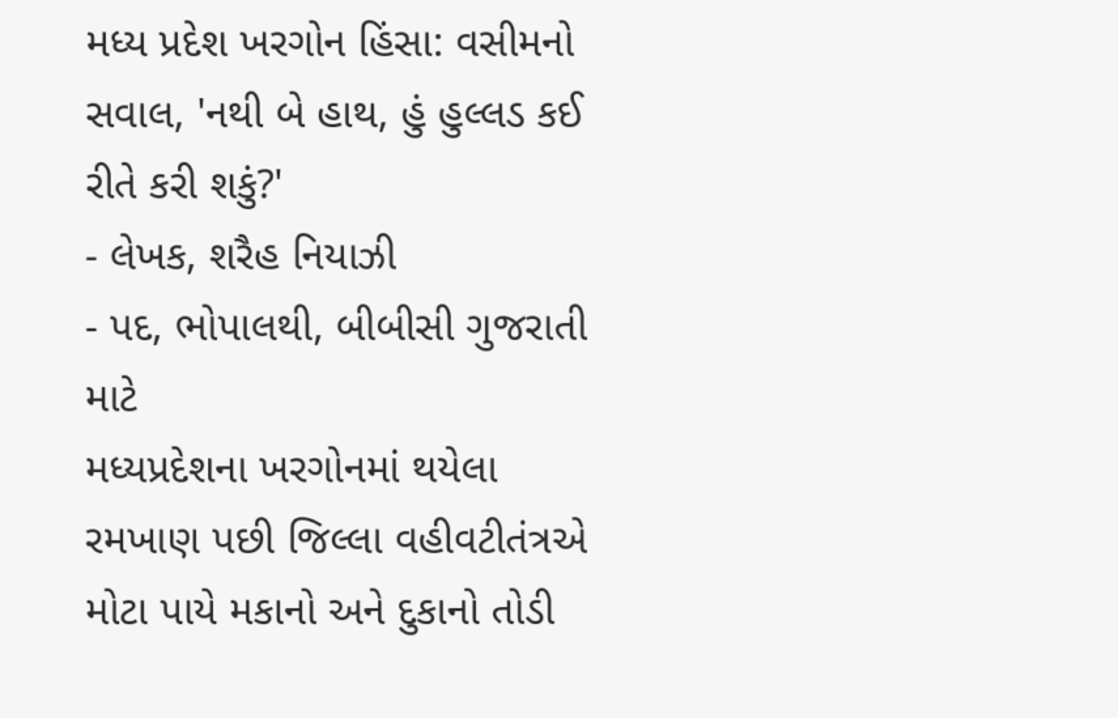મધ્ય પ્રદેશ ખરગોન હિંસા: વસીમનો સવાલ, 'નથી બે હાથ, હું હુલ્લડ કઈ રીતે કરી શકું?'
- લેખક, શરૈહ નિયાઝી
- પદ, ભોપાલથી, બીબીસી ગુજરાતી માટે
મધ્યપ્રદેશના ખરગોનમાં થયેલા રમખાણ પછી જિલ્લા વહીવટીતંત્રએ મોટા પાયે મકાનો અને દુકાનો તોડી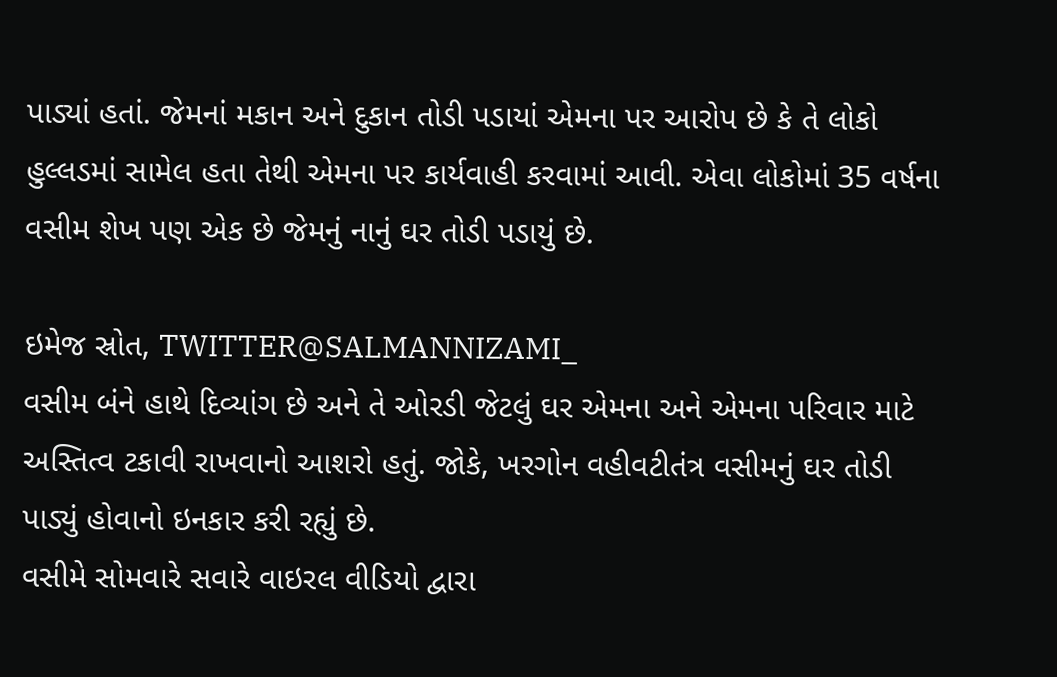પાડ્યાં હતાં. જેમનાં મકાન અને દુકાન તોડી પડાયાં એમના પર આરોપ છે કે તે લોકો હુલ્લડમાં સામેલ હતા તેથી એમના પર કાર્યવાહી કરવામાં આવી. એવા લોકોમાં 35 વર્ષના વસીમ શેખ પણ એક છે જેમનું નાનું ઘર તોડી પડાયું છે.

ઇમેજ સ્રોત, TWITTER@SALMANNIZAMI_
વસીમ બંને હાથે દિવ્યાંગ છે અને તે ઓરડી જેટલું ઘર એમના અને એમના પરિવાર માટે અસ્તિત્વ ટકાવી રાખવાનો આશરો હતું. જોકે, ખરગોન વહીવટીતંત્ર વસીમનું ઘર તોડી પાડ્યું હોવાનો ઇનકાર કરી રહ્યું છે.
વસીમે સોમવારે સવારે વાઇરલ વીડિયો દ્વારા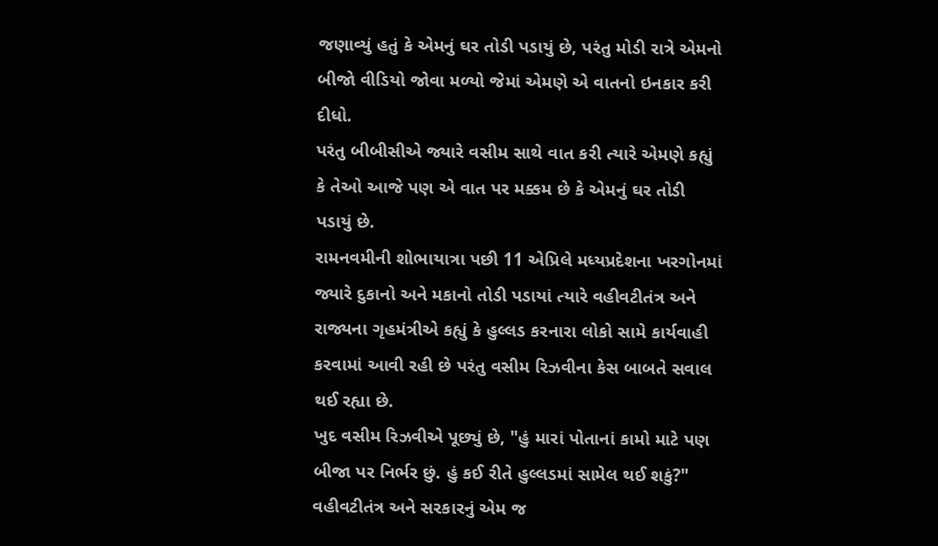જણાવ્યું હતું કે એમનું ઘર તોડી પડાયું છે, પરંતુ મોડી રાત્રે એમનો બીજો વીડિયો જોવા મળ્યો જેમાં એમણે એ વાતનો ઇનકાર કરી દીધો.
પરંતુ બીબીસીએ જ્યારે વસીમ સાથે વાત કરી ત્યારે એમણે કહ્યું કે તેઓ આજે પણ એ વાત પર મક્કમ છે કે એમનું ઘર તોડી પડાયું છે.
રામનવમીની શોભાયાત્રા પછી 11 એપ્રિલે મધ્યપ્રદેશના ખરગોનમાં જ્યારે દુકાનો અને મકાનો તોડી પડાયાં ત્યારે વહીવટીતંત્ર અને રાજ્યના ગૃહમંત્રીએ કહ્યું કે હુલ્લડ કરનારા લોકો સામે કાર્યવાહી કરવામાં આવી રહી છે પરંતુ વસીમ રિઝવીના કેસ બાબતે સવાલ થઈ રહ્યા છે.
ખુદ વસીમ રિઝવીએ પૂછ્યું છે, "હું મારાં પોતાનાં કામો માટે પણ બીજા પર નિર્ભર છું. હું કઈ રીતે હુલ્લડમાં સામેલ થઈ શકું?"
વહીવટીતંત્ર અને સરકારનું એમ જ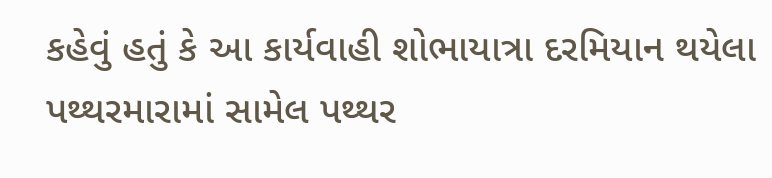કહેવું હતું કે આ કાર્યવાહી શોભાયાત્રા દરમિયાન થયેલા પથ્થરમારામાં સામેલ પથ્થર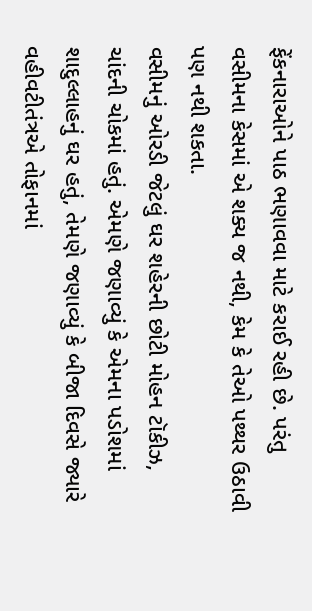ફેંકનારાઓને પાઠ ભણાવવા માટે કરાઈ રહી છે. પરંતુ વસીમના કેસમાં એ શક્ય જ નથી, કેમ કે તેઓ પથ્થર ઉઠાવી પણ નથી શકતા.
વસીમનું ઓરડી જેટલું ઘર શહેરની છોટી મોહન ટૉકીઝ, ચાંદની ચોકમાં હતું. એમણે જણાવ્યું કે એમના પડોશમાં શાદુલ્લાહનું ઘર હતું, તેમણે જણાવ્યું કે બીજા દિવસે જ્યારે વહીવટીતંત્રએ તોફાનમાં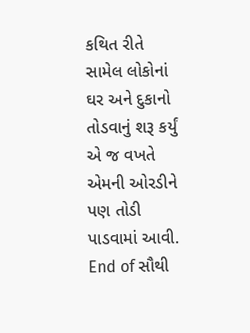કથિત રીતે સામેલ લોકોનાં ઘર અને દુકાનો તોડવાનું શરૂ કર્યું એ જ વખતે એમની ઓરડીને પણ તોડી પાડવામાં આવી.
End of સૌથી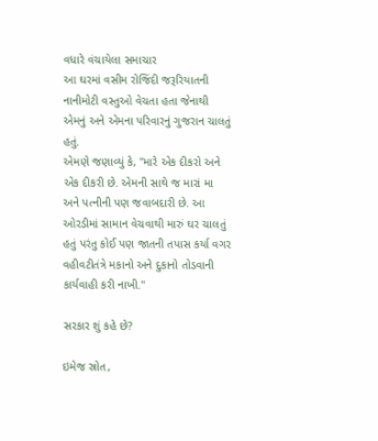વધારે વંચાયેલા સમાચાર
આ ઘરમાં વસીમ રોજિંદી જરૂરિયાતની નાનીમોટી વસ્તુઓ વેચતા હતા જેનાથી એમનું અને એમના પરિવારનું ગુજરાન ચાલતું હતું.
એમણે જણાવ્યું કે, "મારે એક દીકરો અને એક દીકરી છે. એમની સાથે જ મારાં મા અને પત્નીની પણ જવાબદારી છે. આ ઓરડીમાં સામાન વેચવાથી મારું ઘર ચાલતું હતું પરંતુ કોઈ પણ જાતની તપાસ કર્યા વગર વહીવટીતંત્રે મકાનો અને દુકાનો તોડવાની કાર્યવાહી કરી નાખી."

સરકાર શું કહે છે?

ઇમેજ સ્રોત,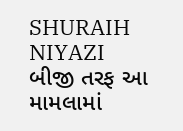SHURAIH NIYAZI
બીજી તરફ આ મામલામાં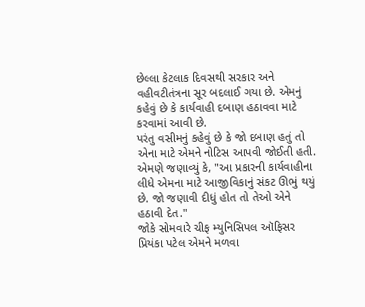છેલ્લા કેટલાક દિવસથી સરકાર અને વહીવટીતંત્રના સૂર બદલાઈ ગયા છે. એમનું કહેવું છે કે કાર્યવાહી દબાણ હઠાવવા માટે કરવામાં આવી છે.
પરંતુ વસીમનું કહેવું છે કે જો દબાણ હતું તો એના માટે એમને નોટિસ આપવી જોઈતી હતી.
એમણે જણાવ્યું કે, "આ પ્રકારની કાર્યવાહીના લીધે એમના માટે આજીવિકાનું સંકટ ઊભું થયું છે. જો જણાવી દીધું હોત તો તેઓ એને હઠાવી દેત."
જોકે સોમવારે ચીફ મ્યુનિસિપલ ઑફિસર પ્રિયંકા પટેલ એમને મળવા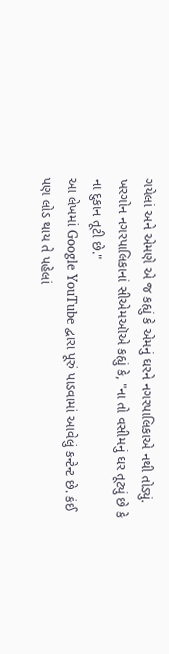ગયેલાં અને એમણે એ જ કહ્યું કે એમનું ઘરને નગરપાલિકાએ નથી તોડ્યું.
ખરગોન નગરપાલિકાનાં સીએમઑએ કહ્યું કે, "ના તો વસીમનું ઘર તૂટ્યું છે કે ના દુકાન તૂટી છે."
આ લેખમાં Google YouTube દ્વારા પૂરું પાડવામાં આવેલું કન્ટેન્ટ છે. કંઈ પણ લોડ થાય તે પહેલાં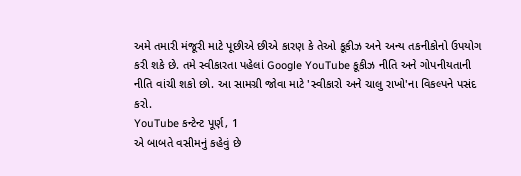અમે તમારી મંજૂરી માટે પૂછીએ છીએ કારણ કે તેઓ કૂકીઝ અને અન્ય તકનીકોનો ઉપયોગ કરી શકે છે. તમે સ્વીકારતા પહેલાં Google YouTube કૂકીઝ નીતિ અને ગોપનીયતાની નીતિ વાંચી શકો છો. આ સામગ્રી જોવા માટે 'સ્વીકારો અને ચાલુ રાખો'ના વિકલ્પને પસંદ કરો.
YouTube કન્ટેન્ટ પૂર્ણ, 1
એ બાબતે વસીમનું કહેવું છે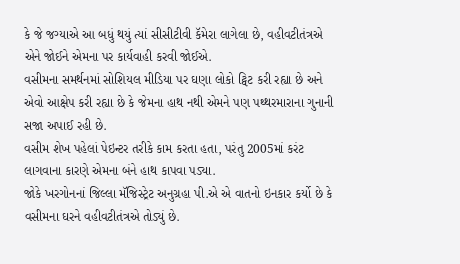કે જે જગ્યાએ આ બધું થયું ત્યાં સીસીટીવી કૅમેરા લાગેલા છે, વહીવટીતંત્રએ એને જોઈને એમના પર કાર્યવાહી કરવી જોઈએ.
વસીમના સમર્થનમાં સોશિયલ મીડિયા પર ઘણા લોકો ટ્વિટ કરી રહ્યા છે અને એવો આક્ષેપ કરી રહ્યા છે કે જેમના હાથ નથી એમને પણ પથ્થરમારાના ગુનાની સજા અપાઈ રહી છે.
વસીમ શેખ પહેલાં પેઇન્ટર તરીકે કામ કરતા હતા, પરંતુ 2005માં કરંટ લાગવાના કારણે એમના બંને હાથ કાપવા પડ્યા.
જોકે ખરગોનનાં જિલ્લા મૅજિસ્ટ્રેટ અનુગ્રહા પી.એ એ વાતનો ઇનકાર કર્યો છે કે વસીમના ઘરને વહીવટીતંત્રએ તોડ્યું છે.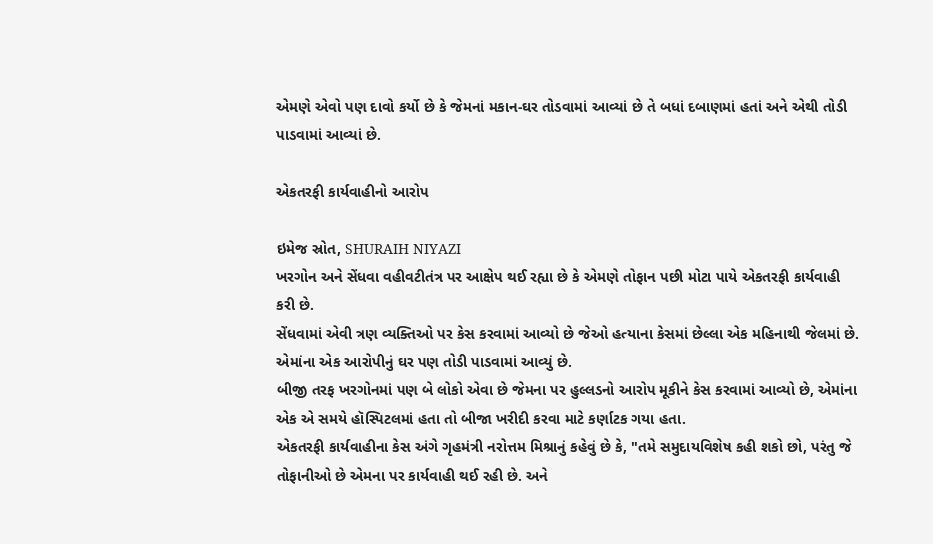એમણે એવો પણ દાવો કર્યો છે કે જેમનાં મકાન-ઘર તોડવામાં આવ્યાં છે તે બધાં દબાણમાં હતાં અને એથી તોડી પાડવામાં આવ્યાં છે.

એકતરફી કાર્યવાહીનો આરોપ

ઇમેજ સ્રોત, SHURAIH NIYAZI
ખરગોન અને સેંધવા વહીવટીતંત્ર પર આક્ષેપ થઈ રહ્યા છે કે એમણે તોફાન પછી મોટા પાયે એકતરફી કાર્યવાહી કરી છે.
સેંધવામાં એવી ત્રણ વ્યક્તિઓ પર કેસ કરવામાં આવ્યો છે જેઓ હત્યાના કેસમાં છેલ્લા એક મહિનાથી જેલમાં છે. એમાંના એક આરોપીનું ઘર પણ તોડી પાડવામાં આવ્યું છે.
બીજી તરફ ખરગોનમાં પણ બે લોકો એવા છે જેમના પર હુલ્લડનો આરોપ મૂકીને કેસ કરવામાં આવ્યો છે, એમાંના એક એ સમયે હૉસ્પિટલમાં હતા તો બીજા ખરીદી કરવા માટે કર્ણાટક ગયા હતા.
એકતરફી કાર્યવાહીના કેસ અંગે ગૃહમંત્રી નરોત્તમ મિશ્રાનું કહેવું છે કે, "તમે સમુદાયવિશેષ કહી શકો છો, પરંતુ જે તોફાનીઓ છે એમના પર કાર્યવાહી થઈ રહી છે. અને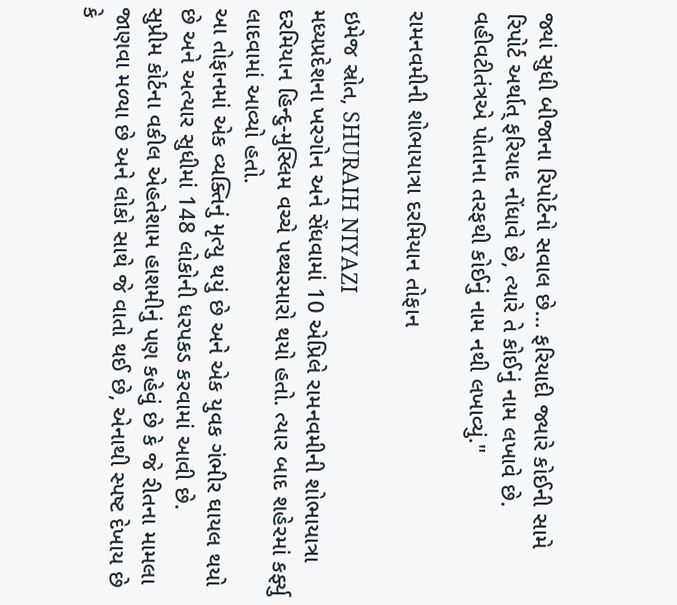જ્યાં સુધી બીજાના રિપોર્ટનો સવાલ છે… ફરિયાદી જ્યારે કોઈની સામે રિપોર્ટ અર્થાત્ ફરિયાદ નોંધાવે છે, ત્યારે તે કોઈનું નામ લખાવે છે. વહીવટીતંત્રએ પોતાના તરફથી કોઈનું નામ નથી લખાવ્યું."

રામનવમીની શોભાયાત્રા દરમિયાન તોફાન

ઇમેજ સ્રોત, SHURAIH NIYAZI
મધ્યપ્રદેશના ખરગોન અને સેંધવામાં 10 એપ્રિલે રામનવમીની શોભાયાત્રા દરમિયાન હિન્દુ-મુસ્લિમ વચ્ચે પથ્થરમારો થયો હતો. ત્યાર બાદ શહેરમાં કર્ફ્યુ લાદવામાં આવ્યો હતો.
આ તોફાનમાં એક વ્યક્તિનું મૃત્યુ થયું છે અને એક યુવક ગંભીર ઘાયલ થયો છે અને અત્યાર સુધીમાં 148 લોકોની ધરપકડ કરવામાં આવી છે.
સુપ્રીમ કોર્ટના વકીલ એહતેશામ હાશમીનું પણ કહેવું છે કે જે રીતના મામલા જાણવા મળ્યા છે અને લોકો સાથે જે વાતો થઈ છે, એનાથી સ્પષ્ટ દેખાય છે કે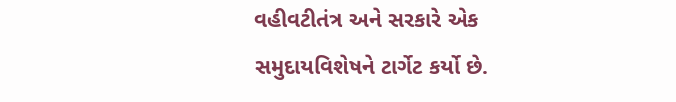વહીવટીતંત્ર અને સરકારે એક સમુદાયવિશેષને ટાર્ગેટ કર્યો છે.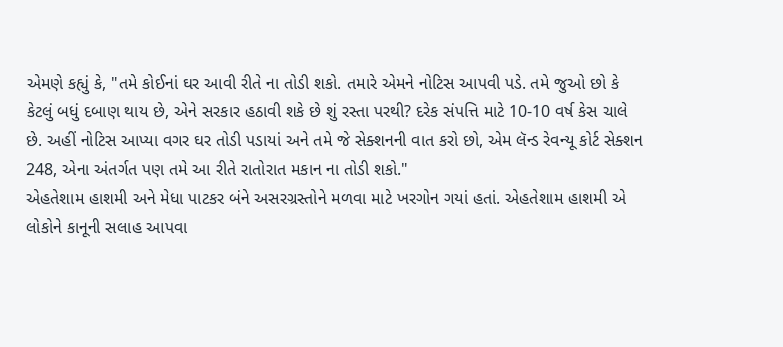એમણે કહ્યું કે, "તમે કોઈનાં ઘર આવી રીતે ના તોડી શકો. તમારે એમને નોટિસ આપવી પડે. તમે જુઓ છો કે કેટલું બધું દબાણ થાય છે, એને સરકાર હઠાવી શકે છે શું રસ્તા પરથી? દરેક સંપત્તિ માટે 10-10 વર્ષ કેસ ચાલે છે. અહીં નોટિસ આપ્યા વગર ઘર તોડી પડાયાં અને તમે જે સેક્શનની વાત કરો છો, એમ લૅન્ડ રેવન્યૂ કોર્ટ સેક્શન 248, એના અંતર્ગત પણ તમે આ રીતે રાતોરાત મકાન ના તોડી શકો."
એહતેશામ હાશમી અને મેધા પાટકર બંને અસરગ્રસ્તોને મળવા માટે ખરગોન ગયાં હતાં. એહતેશામ હાશમી એ લોકોને કાનૂની સલાહ આપવા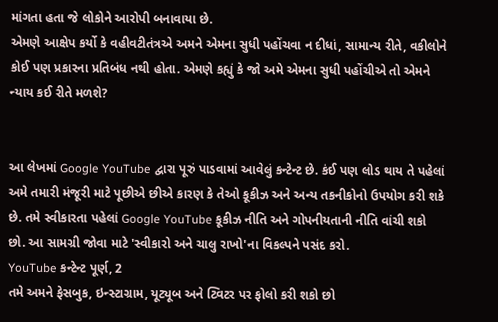માંગતા હતા જે લોકોને આરોપી બનાવાયા છે.
એમણે આક્ષેપ કર્યો કે વહીવટીતંત્રએ અમને એમના સુધી પહોંચવા ન દીધાં, સામાન્ય રીતે, વકીલોને કોઈ પણ પ્રકારના પ્રતિબંધ નથી હોતા. એમણે કહ્યું કે જો અમે એમના સુધી પહોંચીએ તો એમને ન્યાય કઈ રીતે મળશે?


આ લેખમાં Google YouTube દ્વારા પૂરું પાડવામાં આવેલું કન્ટેન્ટ છે. કંઈ પણ લોડ થાય તે પહેલાં અમે તમારી મંજૂરી માટે પૂછીએ છીએ કારણ કે તેઓ કૂકીઝ અને અન્ય તકનીકોનો ઉપયોગ કરી શકે છે. તમે સ્વીકારતા પહેલાં Google YouTube કૂકીઝ નીતિ અને ગોપનીયતાની નીતિ વાંચી શકો છો. આ સામગ્રી જોવા માટે 'સ્વીકારો અને ચાલુ રાખો'ના વિકલ્પને પસંદ કરો.
YouTube કન્ટેન્ટ પૂર્ણ, 2
તમે અમને ફેસબુક, ઇન્સ્ટાગ્રામ, યૂટ્યૂબ અને ટ્વિટર પર ફોલો કરી શકો છો